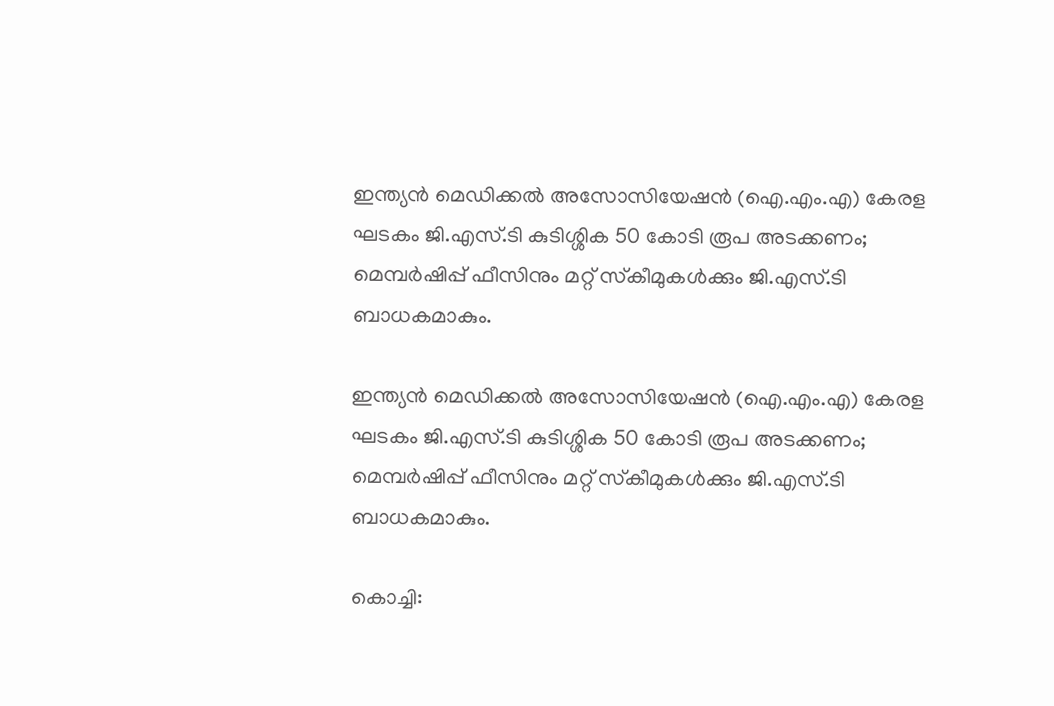ഇന്ത്യൻ മെഡിക്കൽ അസോസിയേഷൻ (ഐ.എം.എ) കേരള ഘടകം ജി.എസ്.ടി കുടിശ്ശിക 50 കോടി രൂപ അടക്കണം; മെമ്പർഷിപ്പ് ഫീസിനും മറ്റ് സ്‌കീമുകൾക്കും ജി.എസ്.ടി ബാധകമാകും.

ഇന്ത്യൻ മെഡിക്കൽ അസോസിയേഷൻ (ഐ.എം.എ) കേരള ഘടകം ജി.എസ്.ടി കുടിശ്ശിക 50 കോടി രൂപ അടക്കണം; മെമ്പർഷിപ്പ് ഫീസിനും മറ്റ് സ്‌കീമുകൾക്കും ജി.എസ്.ടി ബാധകമാകും.

കൊച്ചി: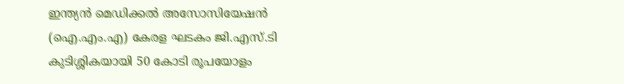ഇന്ത്യൻ മെഡിക്കൽ അസോസിയേഷൻ (ഐ.എം.എ) കേരള ഘടകം ജി.എസ്.ടി കുടിശ്ശികയായി 50 കോടി രൂപയോളം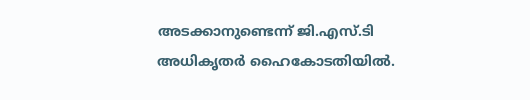അടക്കാനുണ്ടെന്ന് ജി.എസ്.ടി അധികൃതർ ഹൈകോടതിയിൽ.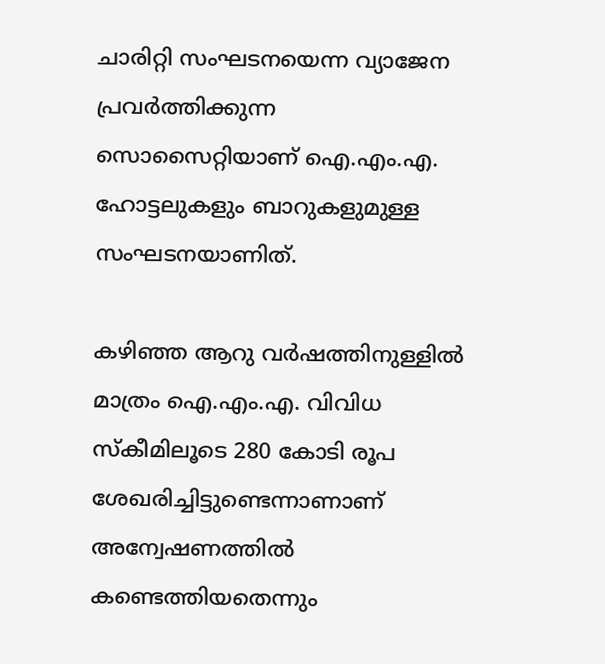ചാരിറ്റി സംഘടനയെന്ന വ്യാജേന പ്രവർത്തിക്കുന്ന സൊസൈറ്റിയാണ് ഐ.എം.എ. ഹോട്ടലുകളും ബാറുകളുമുള്ള സംഘടനയാണിത്.

കഴിഞ്ഞ ആറു വർഷത്തിനുള്ളിൽ മാത്രം ഐ.എം.എ. വിവിധ സ്‌കീമിലൂടെ 280 കോടി രൂപ ശേഖരിച്ചിട്ടുണ്ടെന്നാണാണ് അന്വേഷണത്തിൽ കണ്ടെത്തിയതെന്നും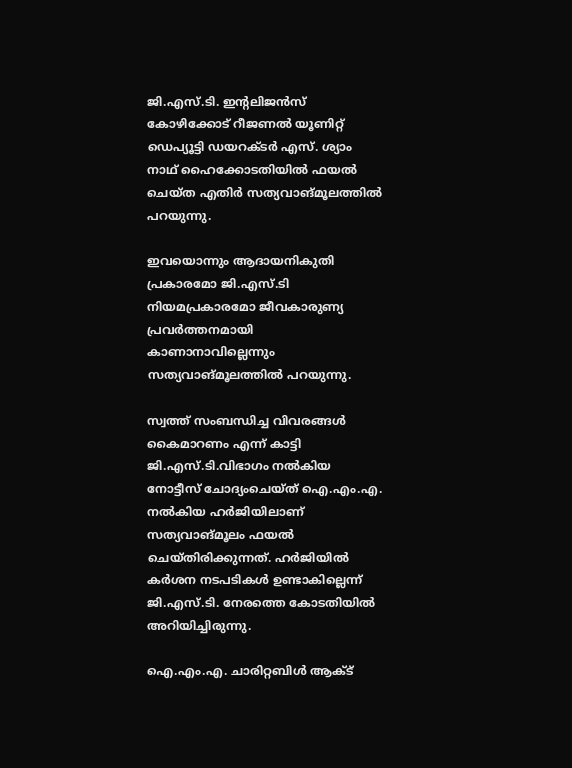ജി.എസ്.ടി. ഇന്റലിജൻസ് കോഴിക്കോട് റീജണൽ യൂണിറ്റ് ഡെപ്യൂട്ടി ഡയറക്ടർ എസ്. ശ്യാം നാഥ് ഹൈക്കോടതിയിൽ ഫയൽ ചെയ്ത എതിർ സത്യവാങ്മൂലത്തിൽ പറയുന്നു.

ഇവയൊന്നും ആദായനികുതി പ്രകാരമോ ജി.എസ്.ടി നിയമപ്രകാരമോ ജീവകാരുണ്യ പ്രവർത്തനമായി കാണാനാവില്ലെന്നും സത്യവാങ്മൂലത്തിൽ പറയുന്നു.

സ്വത്ത് സംബന്ധിച്ച വിവരങ്ങൾ കൈമാറണം എന്ന് കാട്ടി ജി.എസ്.ടി.വിഭാഗം നൽകിയ നോട്ടീസ് ചോദ്യംചെയ്ത് ഐ.എം.എ. നൽകിയ ഹർജിയിലാണ് സത്യവാങ്മൂലം ഫയൽ ചെയ്തിരിക്കുന്നത്. ഹർജിയിൽ കർശന നടപടികൾ ഉണ്ടാകില്ലെന്ന് ജി.എസ്.ടി. നേരത്തെ കോടതിയിൽ അറിയിച്ചിരുന്നു.

ഐ.എം.എ. ചാരിറ്റബിൾ ആക്ട്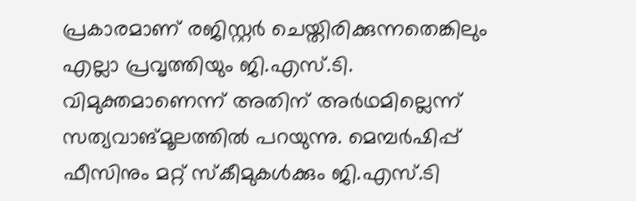പ്രകാരമാണ് രജിസ്റ്റർ ചെയ്തിരിക്കുന്നതെങ്കിലും എല്ലാ പ്രവൃത്തിയും ജി.എസ്.ടി. വിമുക്തമാണെന്ന് അതിന് അർഥമില്ലെന്ന് സത്യവാങ്മൂലത്തിൽ പറയുന്നു. മെമ്പർഷിപ്പ് ഫീസിനും മറ്റ് സ്‌കീമുകൾക്കും ജി.എസ്.ടി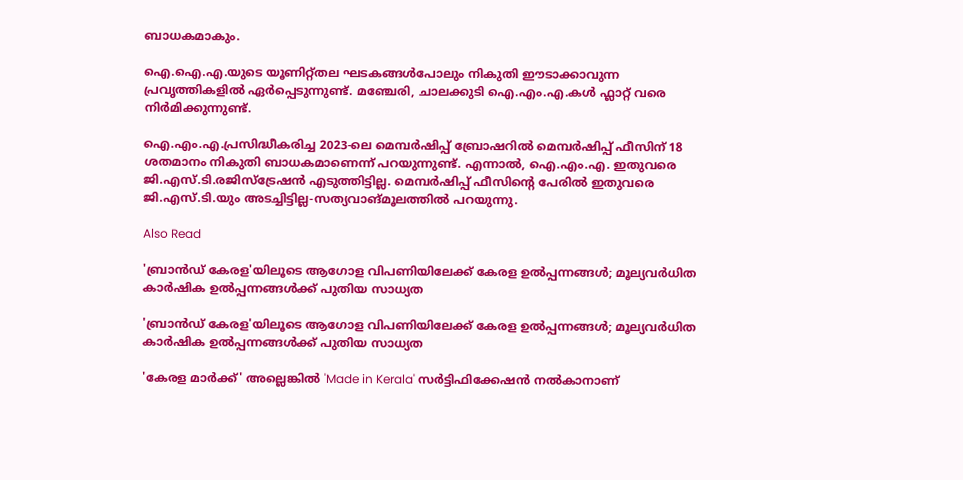ബാധകമാകും.

ഐ.ഐ.എ.യുടെ യൂണിറ്റ്തല ഘടകങ്ങൾപോലും നികുതി ഈടാക്കാവുന്ന പ്രവൃത്തികളിൽ ഏർപ്പെടുന്നുണ്ട്. മഞ്ചേരി, ചാലക്കുടി ഐ.എം.എ.കൾ ഫ്ലാറ്റ് വരെ നിർമിക്കുന്നുണ്ട്.

ഐ.എം.എ.പ്രസിദ്ധീകരിച്ച 2023-ലെ മെമ്പർഷിപ്പ് ബ്രോഷറിൽ മെമ്പർഷിപ്പ് ഫീസിന് 18 ശതമാനം നികുതി ബാധകമാണെന്ന് പറയുന്നുണ്ട്. എന്നാൽ, ഐ.എം.എ. ഇതുവരെ ജി.എസ്.ടി.രജിസ്‌ട്രേഷൻ എടുത്തിട്ടില്ല. മെമ്പർഷിപ്പ് ഫീസിന്റെ പേരിൽ ഇതുവരെ ജി.എസ്.ടി.യും അടച്ചിട്ടില്ല-സത്യവാങ്മൂലത്തിൽ പറയുന്നു.

Also Read

'ബ്രാൻഡ് കേരള'യിലൂടെ ആഗോള വിപണിയിലേക്ക് കേരള ഉൽപ്പന്നങ്ങൾ; മൂല്യവർധിത കാർഷിക ഉൽപ്പന്നങ്ങൾക്ക് പുതിയ സാധ്യത

'ബ്രാൻഡ് കേരള'യിലൂടെ ആഗോള വിപണിയിലേക്ക് കേരള ഉൽപ്പന്നങ്ങൾ; മൂല്യവർധിത കാർഷിക ഉൽപ്പന്നങ്ങൾക്ക് പുതിയ സാധ്യത

'കേരള മാർക്ക്' അല്ലെങ്കിൽ 'Made in Kerala' സർട്ടിഫിക്കേഷൻ നൽകാനാണ്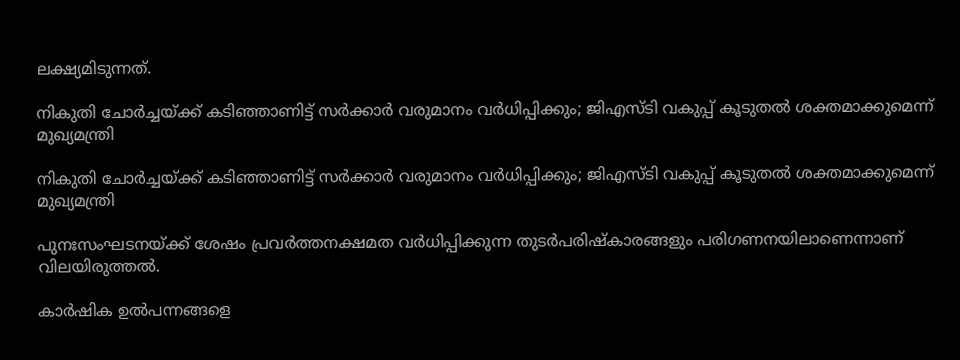ലക്ഷ്യമിടുന്നത്.

നികുതി ചോർച്ചയ്ക്ക് കടിഞ്ഞാണിട്ട് സർക്കാർ വരുമാനം വർധിപ്പിക്കും; ജിഎസ്‌ടി വകുപ്പ് കൂടുതൽ ശക്തമാക്കുമെന്ന് മുഖ്യമന്ത്രി

നികുതി ചോർച്ചയ്ക്ക് കടിഞ്ഞാണിട്ട് സർക്കാർ വരുമാനം വർധിപ്പിക്കും; ജിഎസ്‌ടി വകുപ്പ് കൂടുതൽ ശക്തമാക്കുമെന്ന് മുഖ്യമന്ത്രി

പുനഃസംഘടനയ്ക്ക് ശേഷം പ്രവർത്തനക്ഷമത വർധിപ്പിക്കുന്ന തുടർപരിഷ്കാരങ്ങളും പരിഗണനയിലാണെന്നാണ് വിലയിരുത്തൽ.

കാർഷിക ഉൽപന്നങ്ങളെ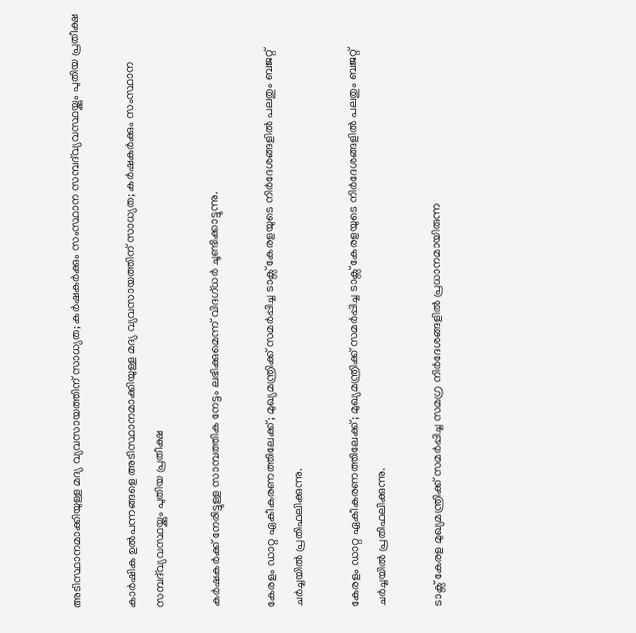അടിസ്ഥാനമാക്കിയുള്ള മദ്യ വ്യവസായത്തിന് സാധ്യത; കർഷകർക്കും സംസ്ഥാന സമ്പദ്‌വ്യവസ്ഥയ്ക്കും പുതിയ പ്രതീക്ഷ

കാർഷിക ഉൽപന്നങ്ങളെ അടിസ്ഥാനമാക്കിയുള്ള മദ്യ വ്യവസായത്തിന് സാധ്യത; കർഷകർക്കും സംസ്ഥാന സമ്പദ്‌വ്യവസ്ഥയ്ക്കും പുതിയ പ്രതീക്ഷ

കർഷകർക്ക് നേരിട്ടുള്ള സാമ്പത്തിക നേട്ടം ലഭിക്കുമെന്ന് വിദഗ്ധർ ചൂണ്ടിക്കാട്ടുന്നു.

കേരളം ഡാറ്റ ഏകീകരണത്തിലേക്ക്; മുഖ്യമന്ത്രിക്ക് സമർപ്പിച്ച ടാക്സ് കേരളയുടെ നിർദേശങ്ങളിൽ പലതും ബജറ്റ് ചർച്ചയിൽ പ്രതിഫലിക്കുന്നു.

കേരളം ഡാറ്റ ഏകീകരണത്തിലേക്ക്; മുഖ്യമന്ത്രിക്ക് സമർപ്പിച്ച ടാക്സ് കേരളയുടെ നിർദേശങ്ങളിൽ പലതും ബജറ്റ് ചർച്ചയിൽ പ്രതിഫലിക്കുന്നു.

ടാക്സ് കേരള മുഖ്യമന്ത്രിക്ക് സമർപ്പിച്ച സമഗ്ര നിർദേശങ്ങളിൽ പ്രധാനമായിരുന്ന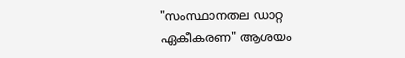"സംസ്ഥാനതല ഡാറ്റ ഏകീകരണ" ആശയം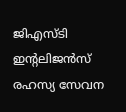ജിഎസ്‌ടി  ഇന്റലിജൻസ്  രഹസ്യ സേവന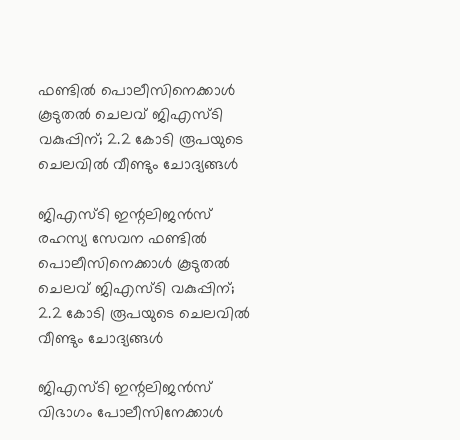ഫണ്ടിൽ പൊലീസിനെക്കാൾ കൂടുതൽ ചെലവ് ജിഎസ്‌ടി വകുപ്പിന്; 2.2 കോടി രൂപയുടെ ചെലവിൽ വീണ്ടും ചോദ്യങ്ങൾ

ജിഎസ്‌ടി ഇന്റലിജൻസ് രഹസ്യ സേവന ഫണ്ടിൽ പൊലീസിനെക്കാൾ കൂടുതൽ ചെലവ് ജിഎസ്‌ടി വകുപ്പിന്; 2.2 കോടി രൂപയുടെ ചെലവിൽ വീണ്ടും ചോദ്യങ്ങൾ

ജിഎസ്‌ടി ഇന്റലിജൻസ് വിഭാഗം പോലീസിനേക്കാൾ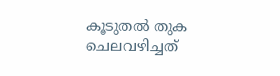കൂടുതൽ തുക ചെലവഴിച്ചത്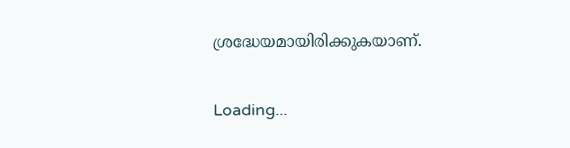ശ്രദ്ധേയമായിരിക്കുകയാണ്.

Loading...